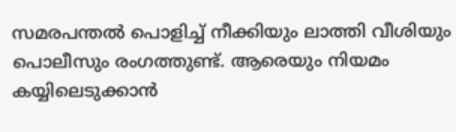സമരപന്തല്‍ പൊളിച്ച് നീക്കിയും ലാത്തി വീശിയും പൊലീസും രംഗത്തുണ്ട്. ആരെയും നിയമം കയ്യിലെടുക്കാന്‍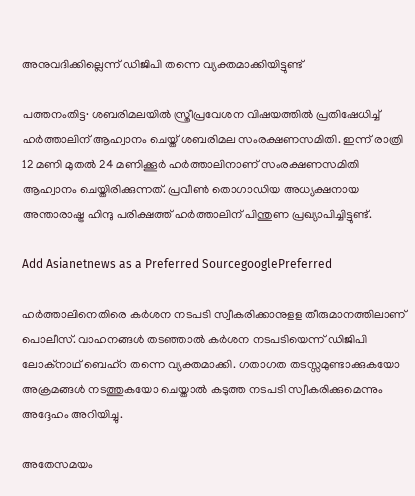അനുവദിക്കില്ലെന്ന് ഡിജിപി തന്നെ വ്യക്തമാക്കിയിട്ടുണ്ട്

പത്തനംതിട്ട∙ ശബരിമലയില്‍ സ്ത്രീപ്രവേശന വിഷയത്തില്‍ പ്രതിഷേധിച്ച് ഹര്‍ത്താലിന് ആഹ്വാനം ചെയ്ത് ശബരിമല സംരക്ഷണസമിതി. ഇന്ന് രാത്രി 12 മണി മുതല്‍ 24 മണിക്കൂര്‍ ഹര്‍ത്താലിനാണ് സംരക്ഷണസമിതി ആഹ്വാനം ചെയ്തിരിക്കുന്നത്. പ്രവീണ്‍ തൊഗാഡിയ അധ്യക്ഷനായ അന്താരാഷ്ട്ര ഹിന്ദു പരിക്ഷത്ത് ഹര്‍ത്താലിന് പിന്തുണ പ്രഖ്യാപിച്ചിട്ടുണ്ട്.

Add Asianetnews as a Preferred SourcegooglePreferred

ഹര്‍ത്താലിനെതിരെ കര്‍ശന നടപടി സ്വീകരിക്കാനുളള തീരുമാനത്തിലാണ് പൊലീസ്. വാഹനങ്ങള്‍ തടഞ്ഞാല്‍ കര്‍ശന നടപടിയെന്ന് ഡിജിപി ലോക്‌നാഥ് ബെഹ്‌റ തന്നെ വ്യക്തമാക്കി. ഗതാഗത തടസ്സമുണ്ടാക്കുകയോ അക്രമങ്ങള്‍ നടത്തുകയോ ചെയ്താല്‍ കടുത്ത നടപടി സ്വീകരിക്കുമെന്നും അദ്ദേഹം അറിയിച്ചു.

അതേസമയം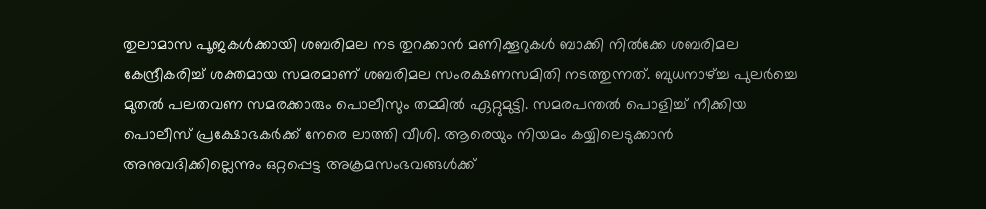തുലാമാസ പൂജകള്‍ക്കായി ശബരിമല നട തുറക്കാന്‍ മണിക്കൂറുകള്‍ ബാക്കി നില്‍ക്കേ ശബരിമല കേന്ദ്രീകരിച്ച് ശക്തമായ സമരമാണ് ശബരിമല സംരക്ഷണസമിതി നടത്തുന്നത്. ബുധനാഴ്ച്ച പുലര്‍ച്ചെ മുതല്‍ പലതവണ സമരക്കാരും പൊലീസും തമ്മില്‍ ഏറ്റുമുട്ടി. സമരപന്തല്‍ പൊളിച്ച് നീക്കിയ പൊലീസ് പ്രക്ഷോഭകര്‍ക്ക് നേരെ ലാത്തി വീശി. ആരെയും നിയമം കയ്യിലെടുക്കാന്‍ അനുവദിക്കില്ലെന്നും ഒറ്റപ്പെട്ട അക്രമസംഭവങ്ങള്‍ക്ക്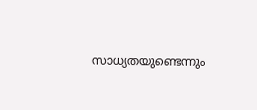സാധ്യതയുണ്ടെന്നും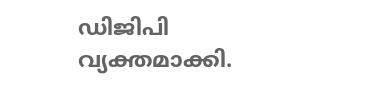ഡിജിപി വ്യക്തമാക്കി.